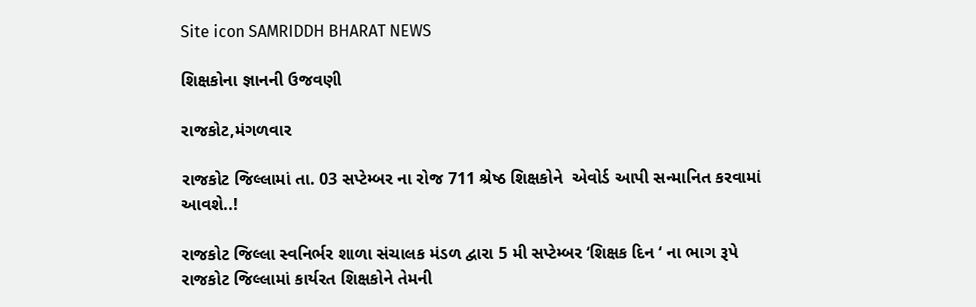Site icon SAMRIDDH BHARAT NEWS

શિક્ષકોના જ્ઞાનની ઉજવણી

રાજકોટ,મંગળવાર

રાજકોટ જિલ્લામાં તા. 03 સપ્ટેમ્બર ના રોજ 711 શ્રેષ્ઠ શિક્ષકોને  એવોર્ડ આપી સન્માનિત કરવામાં આવશે..!

રાજકોટ જિલ્લા સ્વનિર્ભર શાળા સંચાલક મંડળ દ્વારા 5 મી સપ્ટેમ્બર ‘શિક્ષક દિન ‘ ના ભાગ રૂપે રાજકોટ જિલ્લામાં કાર્યરત શિક્ષકોને તેમની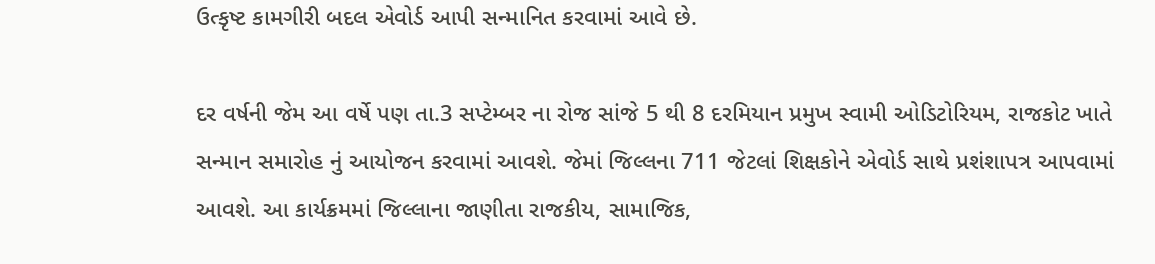ઉત્કૃષ્ટ કામગીરી બદલ એવોર્ડ આપી સન્માનિત કરવામાં આવે છે.

દર વર્ષની જેમ આ વર્ષે પણ તા.3 સપ્ટેમ્બર ના રોજ સાંજે 5 થી 8 દરમિયાન પ્રમુખ સ્વામી ઓડિટોરિયમ, રાજકોટ ખાતે સન્માન સમારોહ નું આયોજન કરવામાં આવશે. જેમાં જિલ્લના 711 જેટલાં શિક્ષકોને એવોર્ડ સાથે પ્રશંશાપત્ર આપવામાં આવશે. આ કાર્યક્રમમાં જિલ્લાના જાણીતા રાજકીય, સામાજિક,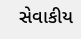સેવાકીય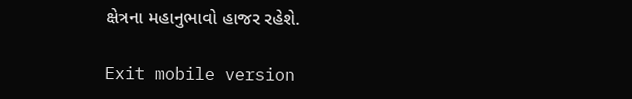ક્ષેત્રના મહાનુભાવો હાજર રહેશે.

Exit mobile version